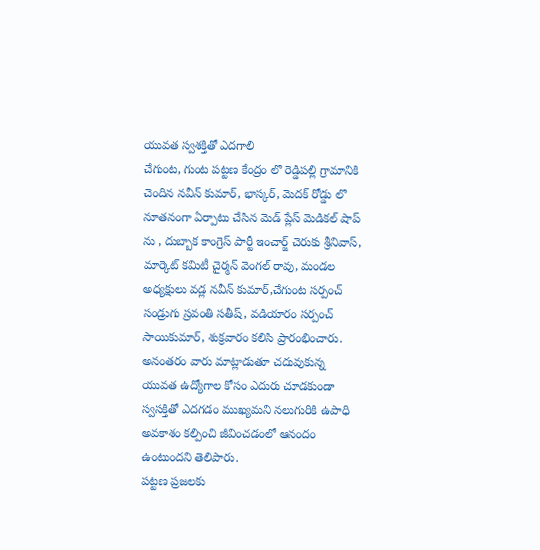యువత స్వశక్తితో ఎదగాలి
చేగుంట, గుంట పట్టణ కేంద్రం లొ రెడ్డిపల్లి గ్రామానికి చెందిన నవీన్ కుమార్, భాస్కర్, మెదక్ రోడ్డు లొ నూతనంగా ఏర్పాటు చేసిన మెడ్ ప్లేస్ మెడికల్ షాప్ ను , దుబ్బాక కాంగ్రెస్ పార్టీ ఇంచార్జ్ చెరుకు శ్రీనివాస్, మార్కెట్ కమిటీ చైర్మన్ వెంగల్ రావు, మండల అధ్యక్షులు వడ్ల నవీన్ కుమార్,చేగుంట సర్పంచ్ సండ్రుగు స్రవంతి సతీష్, వడియారం సర్పంచ్ సాయికుమార్, శుక్రవారం కలిసి ప్రారంభించారు. అనంతరం వారు మాట్లాడుతూ చదువుకున్న యువత ఉద్యోగాల కోసం ఎదురు చూడకుండా స్వసక్తితో ఎదగడం ముఖ్యమని నలుగురికి ఉపాధి అవకాశం కల్పించి జీవించడంలో ఆనందం ఉంటుందని తెలిపారు.
పట్టణ ప్రజలకు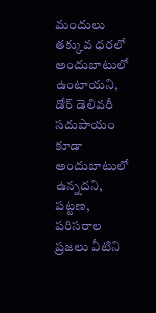మందులు తక్కువ ధరలో అందుబాటులో ఉంటాయని, డోర్ డెలివరీ సదుపాయం కూడా అందుబాటులో ఉన్నదని, పట్టణ, పరిసరాల ప్రజలు వీటిని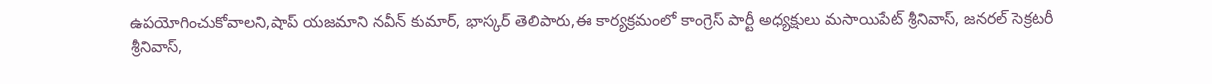ఉపయోగించుకోవాలని,షాప్ యజమాని నవీన్ కుమార్, భాస్కర్ తెలిపారు,ఈ కార్యక్రమంలో కాంగ్రెస్ పార్టీ అధ్యక్షులు మసాయిపేట్ శ్రీనివాస్, జనరల్ సెక్రటరీ శ్రీనివాస్,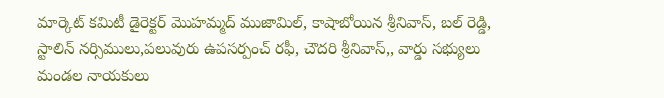మార్కెట్ కమిటీ డైరెక్టర్ మొహమ్మద్ ముజామిల్, కాషాబోయిన శ్రీనివాస్, బల్ రెడ్డి, స్టాలిన్ నర్సిములు,పలువురు ఉపసర్పంచ్ రఫీ, చౌదరి శ్రీనివాస్,, వార్డు సభ్యులు మండల నాయకులు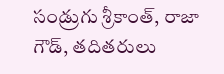సండ్రుగు శ్రీకాంత్, రాజా గౌడ్, తదితరులు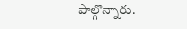పాల్గొన్నారు.